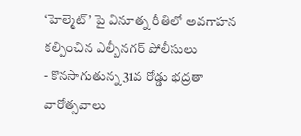‘హెల్మెట్’ పై వినూత్న రీతిలో అవగాహన కల్పించిన ఎల్బీనగర్ పోలీసులు
- కొనసాగుతున్న 31వ రోడ్డు భద్రతా వారోత్సవాలు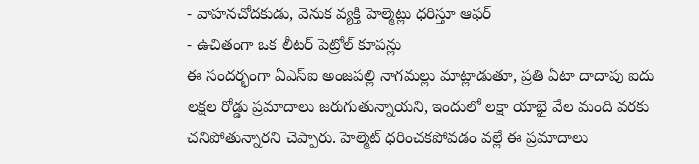- వాహనచోదకుడు, వెనుక వ్యక్తి హెల్మెట్లు ధరిస్తూ ఆఫర్
- ఉచితంగా ఒక లీటర్ పెట్రోల్ కూపన్లు
ఈ సందర్భంగా ఏఎస్ఐ అంజపల్లి నాగమల్లు మాట్లాడుతూ, ప్రతి ఏటా దాదాపు ఐదు లక్షల రోడ్డు ప్రమాదాలు జరుగుతున్నాయని, ఇందులో లక్షా యాభై వేల మంది వరకు చనిపోతున్నారని చెప్పారు. హెల్మెట్ ధరించకపోవడం వల్లే ఈ ప్రమాదాలు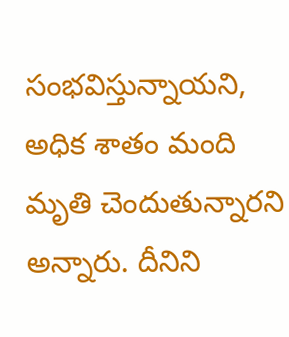సంభవిస్తున్నాయని, అధిక శాతం మంది మృతి చెందుతున్నారని అన్నారు. దీనిని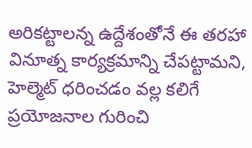అరికట్టాలన్న ఉద్దేశంతోనే ఈ తరహా వినూత్న కార్యక్రమాన్ని చేపట్టామని, హెల్మెట్ ధరించడం వల్ల కలిగే ప్రయోజనాల గురించి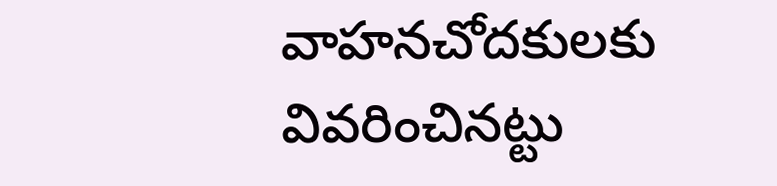వాహనచోదకులకు వివరించినట్టు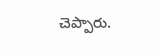చెప్పారు.